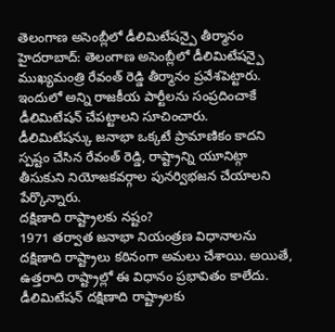తెలంగాణ అసెంబ్లీలో డీలిమిటేషన్పై తీర్మానం
హైదరాబాద్: తెలంగాణ అసెంబ్లీలో డీలిమిటేషన్పై ముఖ్యమంత్రి రేవంత్ రెడ్డి తీర్మానం ప్రవేశపెట్టారు. ఇందులో అన్ని రాజకీయ పార్టీలను సంప్రదించాకే డీలిమిటేషన్ చేపట్టాలని సూచించారు.
డీలిమిటేషన్కు జనాభా ఒక్కటే ప్రామాణికం కాదని స్పష్టం చేసిన రేవంత్ రెడ్డి, రాష్ట్రాన్ని యూనిట్గా తీసుకుని నియోజకవర్గాల పునర్విభజన చేయాలని పేర్కొన్నారు.
దక్షిణాది రాష్ట్రాలకు నష్టం?
1971 తర్వాత జనాభా నియంత్రణ విధానాలను దక్షిణాది రాష్ట్రాలు కఠినంగా అమలు చేశాయి. అయితే, ఉత్తరాది రాష్ట్రాల్లో ఈ విధానం ప్రభావితం కాలేదు. డీలిమిటేషన్ దక్షిణాది రాష్ట్రాలకు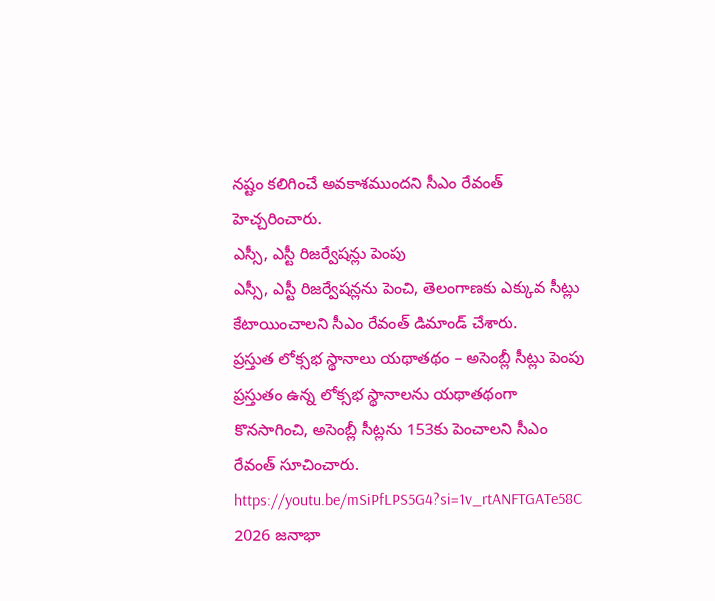నష్టం కలిగించే అవకాశముందని సీఎం రేవంత్ హెచ్చరించారు.
ఎస్సీ, ఎస్టీ రిజర్వేషన్లు పెంపు
ఎస్సీ, ఎస్టీ రిజర్వేషన్లను పెంచి, తెలంగాణకు ఎక్కువ సీట్లు కేటాయించాలని సీఎం రేవంత్ డిమాండ్ చేశారు.
ప్రస్తుత లోక్సభ స్థానాలు యథాతథం – అసెంబ్లీ సీట్లు పెంపు
ప్రస్తుతం ఉన్న లోక్సభ స్థానాలను యథాతథంగా కొనసాగించి, అసెంబ్లీ సీట్లను 153కు పెంచాలని సీఎం రేవంత్ సూచించారు.
https://youtu.be/mSiPfLPS5G4?si=1v_rtANFTGATe58C
2026 జనాభా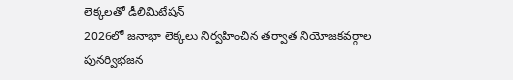లెక్కలతో డీలిమిటేషన్
2026లో జనాభా లెక్కలు నిర్వహించిన తర్వాత నియోజకవర్గాల పునర్విభజన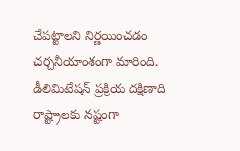చేపట్టాలని నిర్ణయించడం చర్చనీయాంశంగా మారింది.
డీలిమిటేషన్ ప్రక్రియ దక్షిణాది రాష్ట్రాలకు నష్టంగా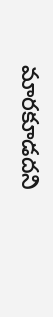మారకూడదని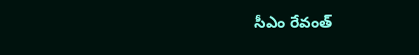సీఎం రేవంత్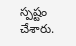స్పష్టం చేశారు.